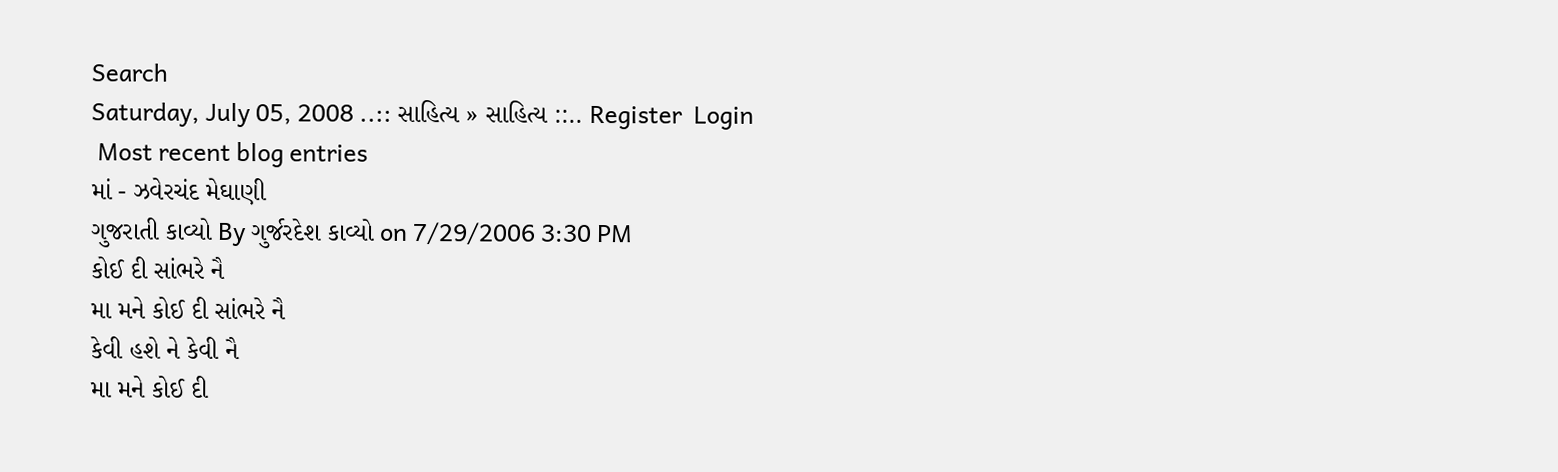Search
Saturday, July 05, 2008 ..:: સાહિત્ય » સાહિત્ય ::.. Register  Login
 Most recent blog entries
માં - ઝવેરચંદ મેઘાણી
ગુજરાતી કાવ્યો By ગુર્જરદેશ કાવ્યો on 7/29/2006 3:30 PM
કોઈ દી સાંભરે નૈ
મા મને કોઈ દી સાંભરે નૈ
કેવી હશે ને કેવી નૈ
મા મને કોઈ દી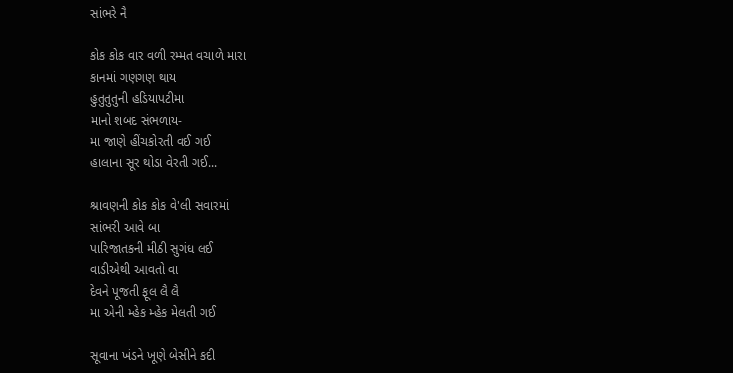સાંભરે નૈ

કોક કોક વાર વળી રમ્મત વચાળે મારા
કાનમાં ગણગણ થાય
હુતુતુતુની હડિયાપટીમા
માનો શબદ સંભળાય-
મા જાણે હીંચકોરતી વઈ ગઈ
હાલાના સૂર થોડા વેરતી ગઈ...

શ્રાવણની કોક કોક વે'લી સવારમાં
સાંભરી આવે બા
પારિજાતકની મીઠી સુગંધ લઈ
વાડીએથી આવતો વા
દેવને પૂજતી ફૂલ લૈ લૈ
મા એની મ્હેક મ્હેક મેલતી ગઈ

સૂવાના ખંડને ખૂણે બેસીને કદી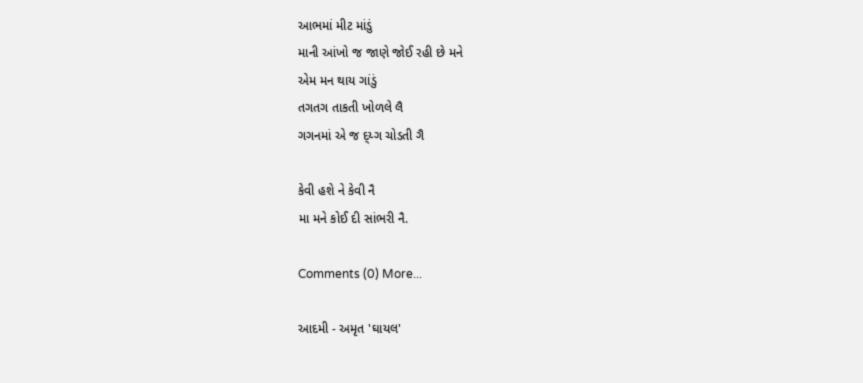આભમાં મીટ માંડું
માની આંખો જ જાણે જોઈ રહી છે મને
એમ મન થાય ગાંડું
તગતગ તાકતી ખોળલે લૈ
ગગનમાં એ જ દ્ય્ગ ચોડતી ગૈ

કેવી હશે ને કેવી નૈ
મા મને કોઈ દી સાંભરી નૈ.

Comments (0) More...

આદમી - અમૃત 'ઘાયલ'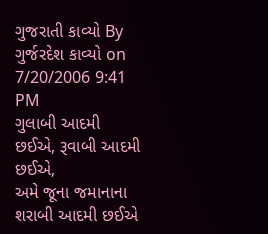ગુજરાતી કાવ્યો By ગુર્જરદેશ કાવ્યો on 7/20/2006 9:41 PM
ગુલાબી આદમી છઈએ, રૂવાબી આદમી છઈએ,
અમે જૂના જમાનાના શરાબી આદમી છઈએ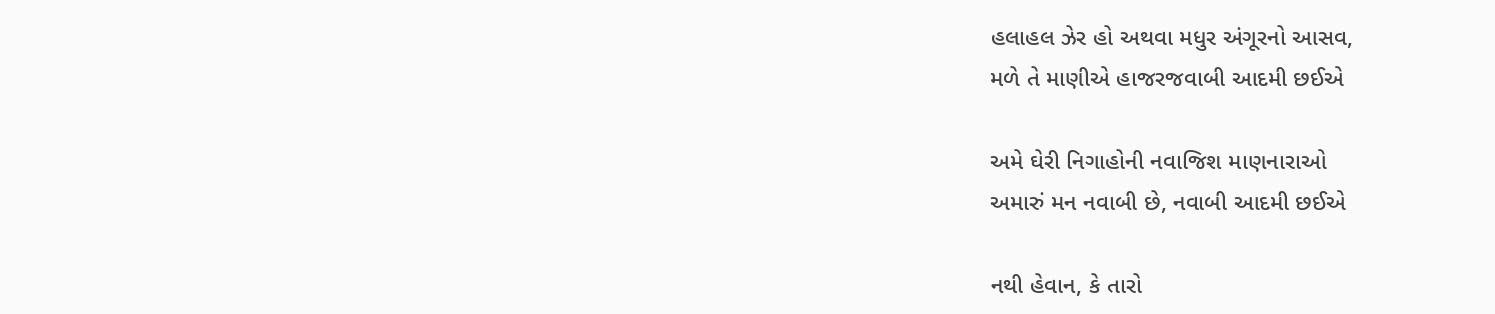હલાહલ ઝેર હો અથવા મધુર અંગૂરનો આસવ,
મળે તે માણીએ હાજરજવાબી આદમી છઈએ

અમે ઘેરી નિગાહોની નવાજિશ માણનારાઓ
અમારું મન નવાબી છે, નવાબી આદમી છઈએ

નથી હેવાન, કે તારો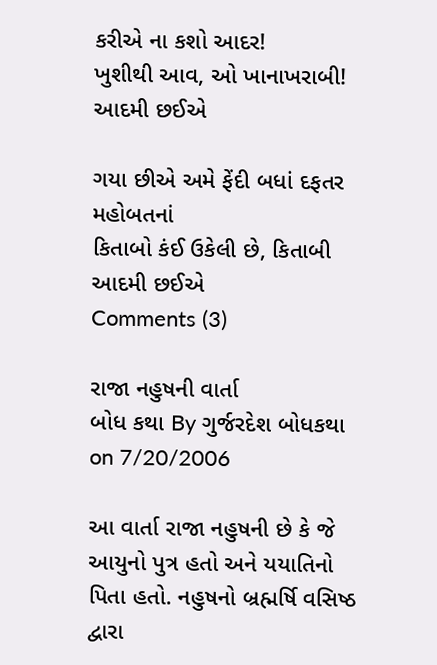કરીએ ના કશો આદર!
ખુશીથી આવ, ઓ ખાનાખરાબી! આદમી છઈએ

ગયા છીએ અમે ફેંદી બધાં દફતર મહોબતનાં
કિતાબો કંઈ ઉકેલી છે, કિતાબી આદમી છઈએ
Comments (3)

રાજા નહુષની વાર્તા
બોધ કથા By ગુર્જરદેશ બોધકથા on 7/20/2006

આ વાર્તા રાજા નહુષની છે કે જે આયુનો પુત્ર હતો અને યયાતિનો પિતા હતો. નહુષનો બ્રહ્મર્ષિ વસિષ્ઠ દ્વારા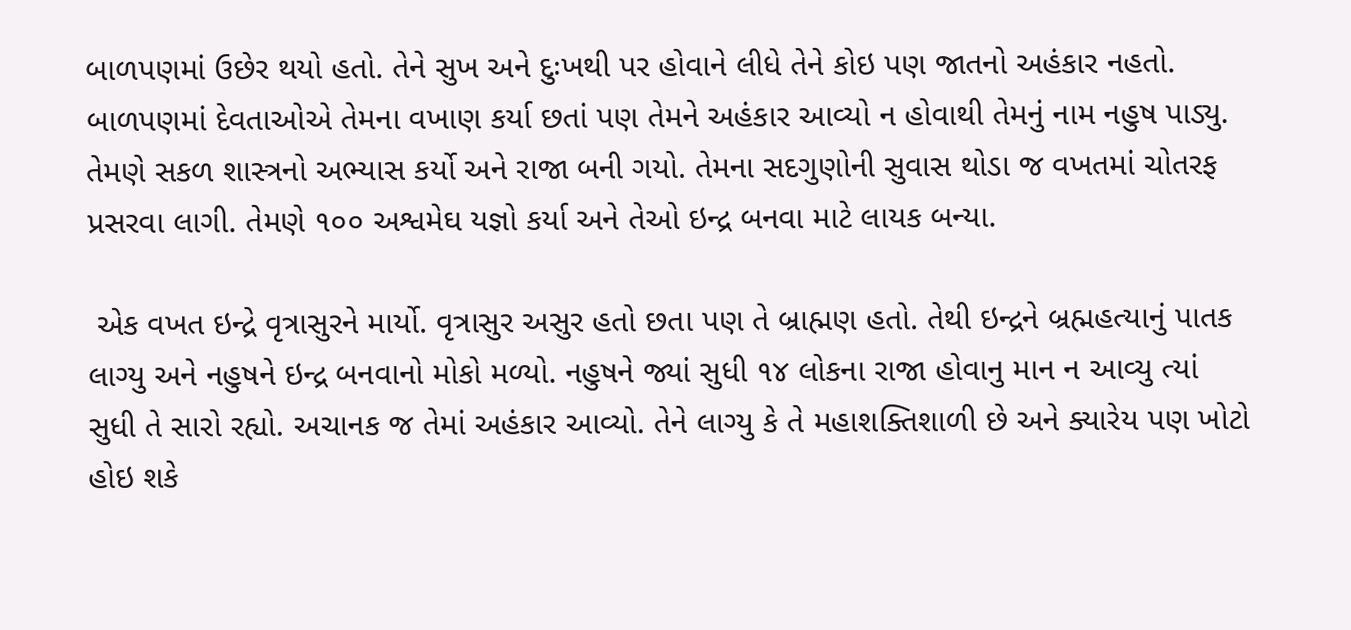બાળપણમાં ઉછેર થયો હતો. તેને સુખ અને દુઃખથી પર હોવાને લીધે તેને કોઇ પણ જાતનો અહંકાર નહતો. બાળપણમાં દેવતાઓએ તેમના વખાણ કર્યા છતાં પણ તેમને અહંકાર આવ્યો ન હોવાથી તેમનું નામ નહુષ પાડ્યુ. તેમણે સકળ શાસ્ત્રનો અભ્યાસ કર્યો અને રાજા બની ગયો. તેમના સદગુણોની સુવાસ થોડા જ વખતમાં ચોતરફ પ્રસરવા લાગી. તેમણે ૧૦૦ અશ્વમેઘ યજ્ઞો કર્યા અને તેઓ ઇન્દ્ર બનવા માટે લાયક બન્યા.

 એક વખત ઇન્દ્રે વૃત્રાસુરને માર્યો. વૃત્રાસુર અસુર હતો છતા પણ તે બ્રાહ્મણ હતો. તેથી ઇન્દ્રને બ્રહ્મહત્યાનું પાતક લાગ્યુ અને નહુષને ઇન્દ્ર બનવાનો મોકો મળ્યો. નહુષને જ્યાં સુધી ૧૪ લોકના રાજા હોવાનુ માન ન આવ્યુ ત્યાં સુધી તે સારો રહ્યો. અચાનક જ તેમાં અહંકાર આવ્યો. તેને લાગ્યુ કે તે મહાશક્તિશાળી છે અને ક્યારેય પણ ખોટો હોઇ શકે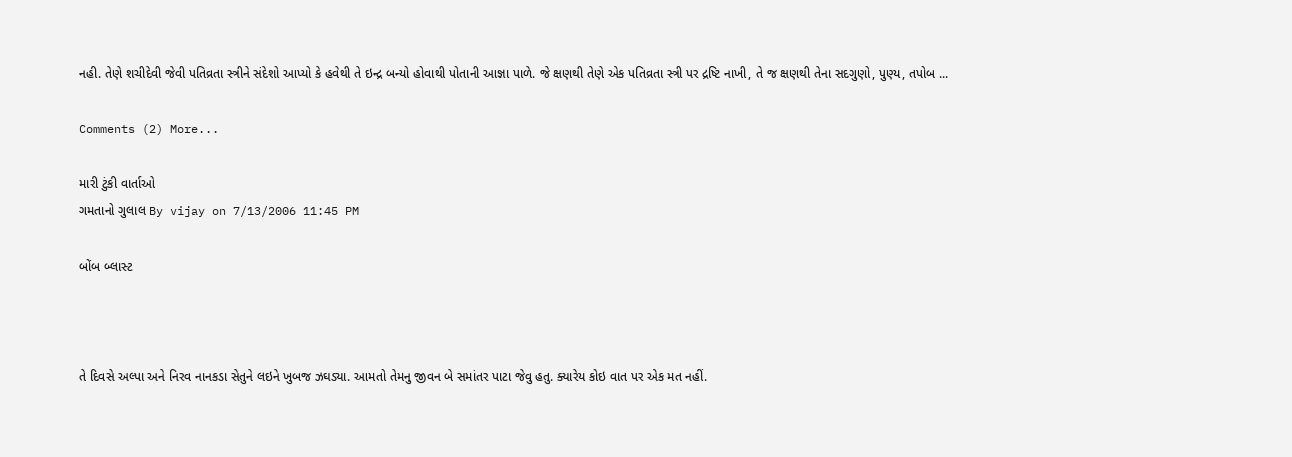નહી. તેણે શચીદેવી જેવી પતિવ્રતા સ્ત્રીને સંદેશો આપ્યો કે હવેથી તે ઇન્દ્ર બન્યો હોવાથી પોતાની આજ્ઞા પાળે. જે ક્ષણથી તેણે એક પતિવ્રતા સ્ત્રી પર દ્રષ્ટિ નાખી, તે જ ક્ષણથી તેના સદગુણો, પુણ્ય, તપોબ ...

Comments (2) More...

મારી ટુંકી વાર્તાઓ
ગમતાનો ગુલાલ By vijay on 7/13/2006 11:45 PM

બોંબ બ્લાસ્ટ



તે દિવસે અલ્પા અને નિરવ નાનકડા સેતુને લઇને ખુબજ ઝઘડ્યા. આમતો તેમનુ જીવન બે સમાંતર પાટા જેવુ હતુ. ક્યારેય કોઇ વાત પર એક મત નહીં.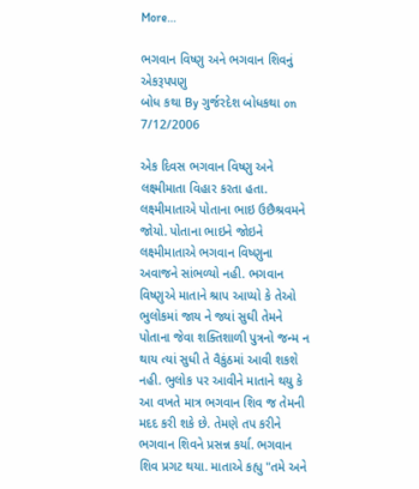More...

ભગવાન વિષ્ણુ અને ભગવાન શિવનું એકરૂપપણુ
બોધ કથા By ગુર્જરદેશ બોધકથા on 7/12/2006

એક દિવસ ભગવાન વિષ્ણુ અને લક્ષ્મીમાતા વિહાર કરતા હતા. લક્ષ્મીમાતાએ પોતાના ભાઇ ઉછૈશ્રવમને જોયો. પોતાના ભાઇને જોઇને લક્ષ્મીમાતાએ ભગવાન વિષ્ણુના અવાજને સાંભળ્યો નહી. ભગવાન વિષ્ણુએ માતાને શ્રાપ આપ્યો કે તેઓ ભુલોકમાં જાય ને જ્યાં સુઘી તેમને પોતાના જેવા શક્તિશાળી પુત્રનો જન્મ ન થાય ત્યાં સુધી તે વૈકુંઠમાં આવી શકશે નહી. ભુલોક પર આવીને માતાને થયુ કે આ વખતે માત્ર ભગવાન શિવ જ તેમની મદદ કરી શકે છે. તેમણે તપ કરીને ભગવાન શિવને પ્રસન્ન કર્યા. ભગવાન શિવ પ્રગટ થયા. માતાએ કહ્યુ "તમે અને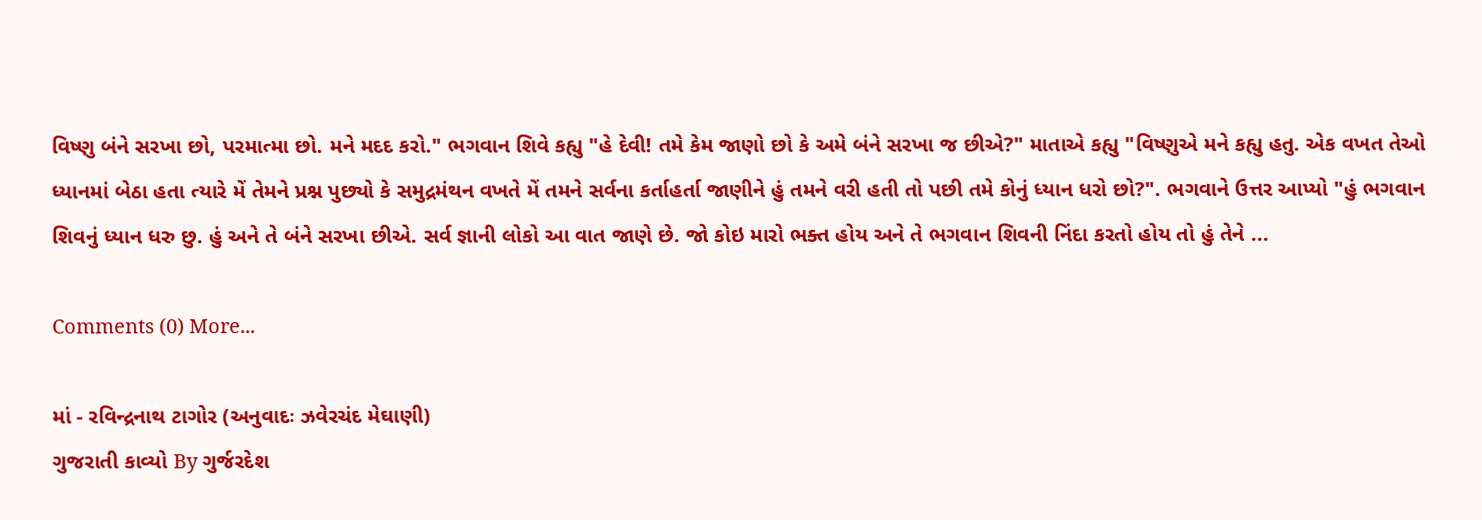વિષ્ણુ બંને સરખા છો, પરમાત્મા છો. મને મદદ કરો." ભગવાન શિવે કહ્યુ "હે દેવી! તમે કેમ જાણો છો કે અમે બંને સરખા જ છીએ?" માતાએ કહ્યુ "વિષ્ણુએ મને કહ્યુ હતુ. એક વખત તેઓ ધ્યાનમાં બેઠા હતા ત્યારે મેં તેમને પ્રશ્ન પુછ્યો કે સમુદ્રમંથન વખતે મેં તમને સર્વના કર્તાહર્તા જાણીને હું તમને વરી હતી તો પછી તમે કોનું ધ્યાન ધરો છો?". ભગવાને ઉત્તર આપ્યો "હું ભગવાન શિવનું ધ્યાન ધરુ છુ. હું અને તે બંને સરખા છીએ. સર્વ જ્ઞાની લોકો આ વાત જાણે છે. જો કોઇ મારો ભક્ત હોય અને તે ભગવાન શિવની નિંદા કરતો હોય તો હું તેને ...

Comments (0) More...

માં - રવિન્દ્રનાથ ટાગોર (અનુવાદઃ ઝવેરચંદ મેઘાણી)
ગુજરાતી કાવ્યો By ગુર્જરદેશ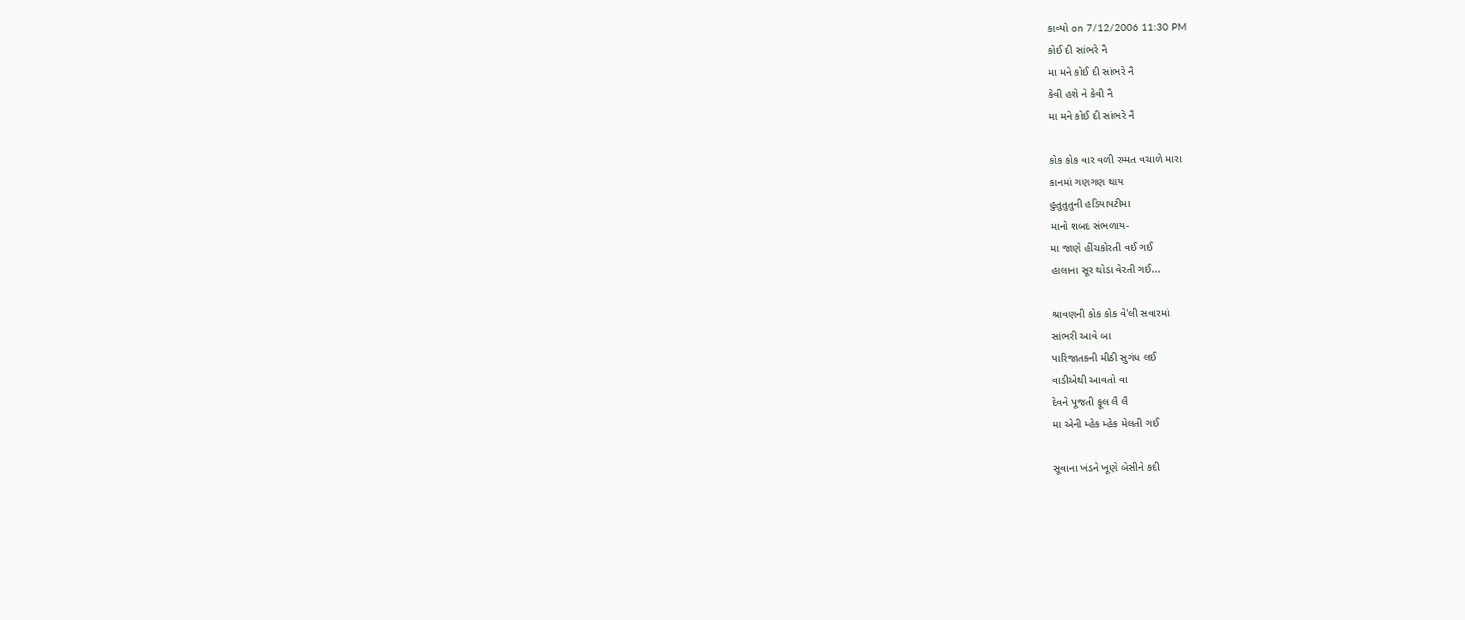કાવ્યો on 7/12/2006 11:30 PM
કોઈ દી સાંભરે નૈ
મા મને કોઈ દી સાંભરે નૈ
કેવી હશે ને કેવી નૈ
મા મને કોઈ દી સાંભરે નૈ

કોક કોક વાર વળી રમ્મત વચાળે મારા
કાનમાં ગણગણ થાય
હુતુતુતુની હડિયાપટીમા
માનો શબદ સંભળાય-
મા જાણે હીંચકોરતી વઈ ગઈ
હાલાના સૂર થોડા વેરતી ગઈ...

શ્રાવણની કોક કોક વે'લી સવારમાં
સાંભરી આવે બા
પારિજાતકની મીઠી સુગંધ લઈ
વાડીએથી આવતો વા
દેવને પૂજતી ફૂલ લૈ લૈ
મા એની મ્હેક મ્હેક મેલતી ગઈ

સૂવાના ખંડને ખૂણે બેસીને કદી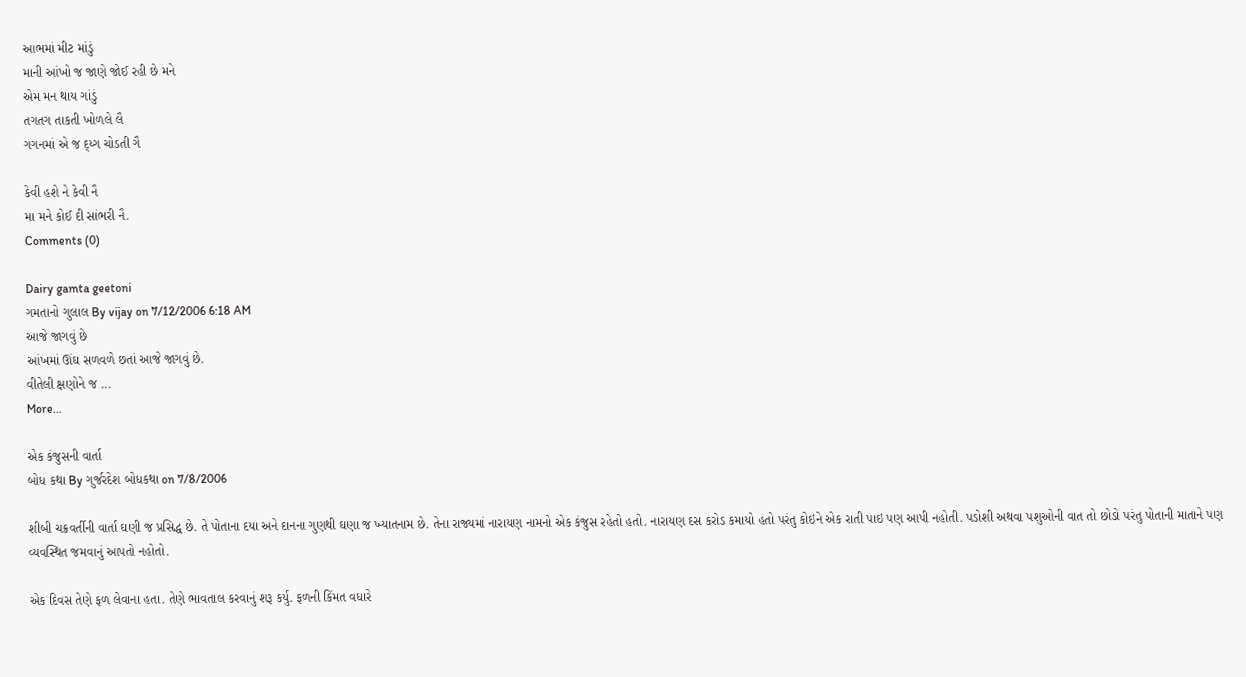આભમાં મીટ માંડું
માની આંખો જ જાણે જોઈ રહી છે મને
એમ મન થાય ગાંડું
તગતગ તાકતી ખોળલે લૈ
ગગનમાં એ જ દ્ય્ગ ચોડતી ગૈ

કેવી હશે ને કેવી નૈ
મા મને કોઈ દી સાંભરી નૈ.
Comments (0)

Dairy gamta geetoni
ગમતાનો ગુલાલ By vijay on 7/12/2006 6:18 AM
આજે જાગવું છે
આંખમાં ઊંઘ સળવળે છતાં આજે જાગવું છે.
વીતેલી ક્ષણોને જ ...
More...

એક કંજુસની વાર્તા
બોધ કથા By ગુર્જરદેશ બોધકથા on 7/8/2006

શીબી ચક્રવર્તીની વાર્તા ઘણી જ પ્રસિદ્ધ છે. તે પોતાના દયા અને દાનના ગુણથી ઘણા જ ખ્યાતનામ છે. તેના રાજ્યમાં નારાયણ નામનો એક કંજુસ રહેતો હતો. નારાયણ દસ કરોડ કમાયો હતો પરંતુ કોઇને એક રાતી પાઇ પણ આપી નહોતી. પડોશી અથવા પશુઓની વાત તો છોડો પરંતુ પોતાની માતાને પણ વ્યવસ્થિત જમવાનું આપતો નહોતો.

એક દિવસ તેણે ફળ લેવાના હતા. તેણે ભાવતાલ કરવાનું શરૂ કર્યુ. ફળની કિંમત વધારે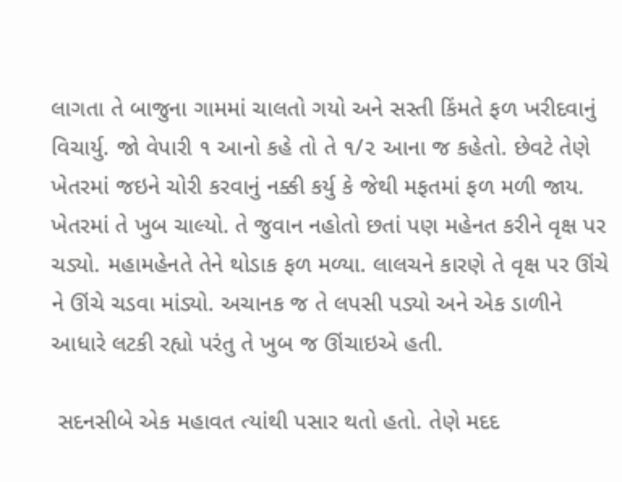લાગતા તે બાજુના ગામમાં ચાલતો ગયો અને સસ્તી કિંમતે ફળ ખરીદવાનું વિચાર્યુ. જો વેપારી ૧ આનો કહે તો તે ૧/૨ આના જ કહેતો. છેવટે તેણે ખેતરમાં જઇને ચોરી કરવાનું નક્કી કર્યુ કે જેથી મફતમાં ફળ મળી જાય. ખેતરમાં તે ખુબ ચાલ્યો. તે જુવાન નહોતો છતાં પણ મહેનત કરીને વૃક્ષ પર ચડ્યો. મહામહેનતે તેને થોડાક ફળ મળ્યા. લાલચને કારણે તે વૃક્ષ પર ઊંચે ને ઊંચે ચડવા માંડ્યો. અચાનક જ તે લપસી પડ્યો અને એક ડાળીને આધારે લટકી રહ્યો પરંતુ તે ખુબ જ ઊંચાઇએ હતી.

 સદનસીબે એક મહાવત ત્યાંથી પસાર થતો હતો. તેણે મદદ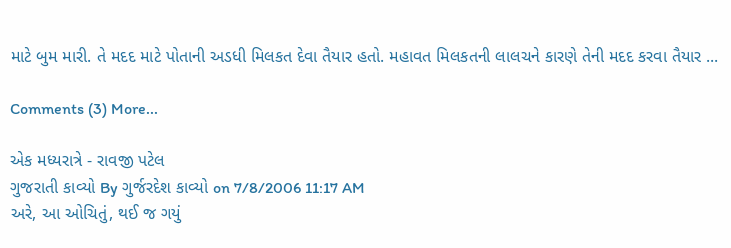માટે બુમ મારી. તે મદદ માટે પોતાની અડધી મિલકત દેવા તૈયાર હતો. મહાવત મિલકતની લાલચને કારણે તેની મદદ કરવા તૈયાર ...

Comments (3) More...

એક મધ્યરાત્રે - રાવજી પટેલ
ગુજરાતી કાવ્યો By ગુર્જરદેશ કાવ્યો on 7/8/2006 11:17 AM
અરે, આ ઓચિતું, થઈ જ ગયું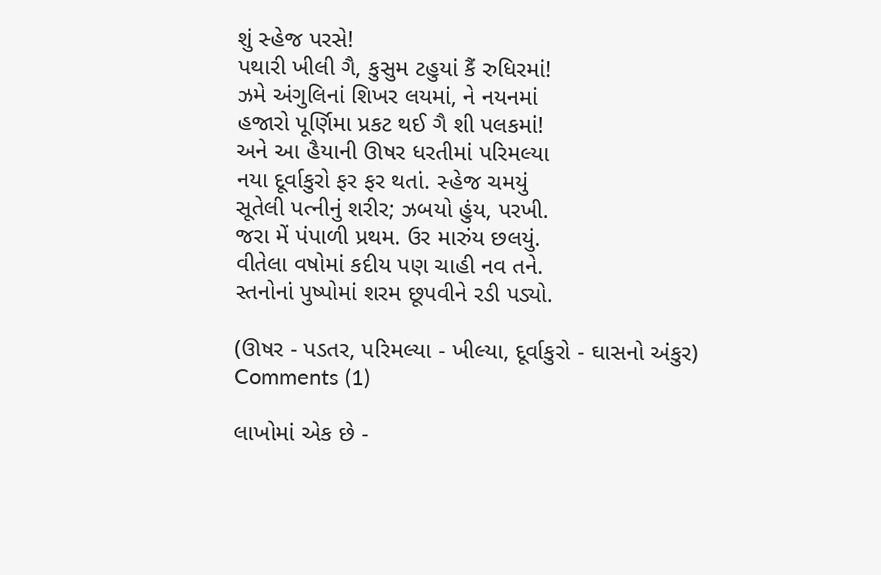શું સ્હેજ પરસે!
પથારી ખીલી ગૈ, કુસુમ ટહુયાં કૈં રુધિરમાં!
ઝમે અંગુલિનાં શિખર લયમાં, ને નયનમાં
હજારો પૂર્ણિમા પ્રકટ થઈ ગૈ શી પલકમાં!
અને આ હૈયાની ઊષર ધરતીમાં પરિમલ્યા
નયા દૂર્વાકુરો ફર ફર થતાં. સ્હેજ ચમયું
સૂતેલી પત્નીનું શરીર; ઝબયો હુંય, પરખી.
જરા મેં પંપાળી પ્રથમ. ઉર મારુંય છલયું.
વીતેલા વષોમાં કદીય પણ ચાહી નવ તને.
સ્તનોનાં પુષ્પોમાં શરમ છૂપવીને રડી પડ્યો.

(ઊષર - પડતર, પરિમલ્યા - ખીલ્યા, દૂર્વાકુરો - ઘાસનો અંકુર)
Comments (1)

લાખોમાં એક છે -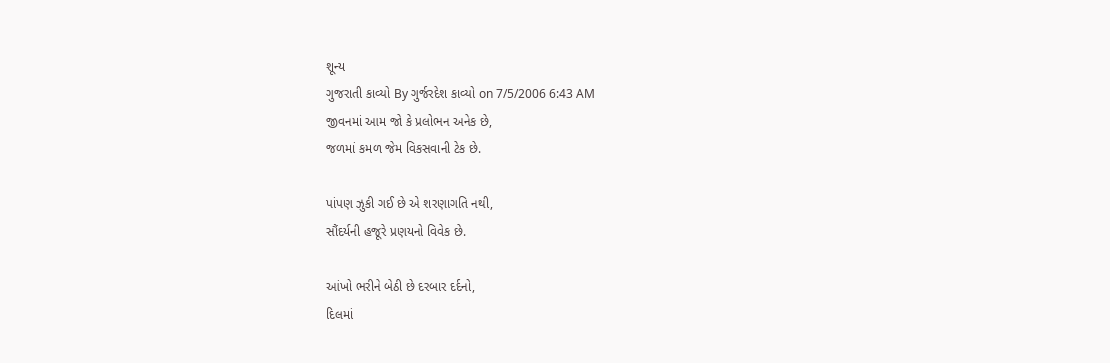શૂન્ય
ગુજરાતી કાવ્યો By ગુર્જરદેશ કાવ્યો on 7/5/2006 6:43 AM
જીવનમાં આમ જો કે પ્રલોભન અનેક છે,
જળમાં કમળ જેમ વિકસવાની ટેક છે.

પાંપણ ઝુકી ગઈ છે એ શરણાગતિ નથી,
સૌંદર્યની હજૂરે પ્રણયનો વિવેક છે.

આંખો ભરીને બેઠી છે દરબાર દર્દનો,
દિલમાં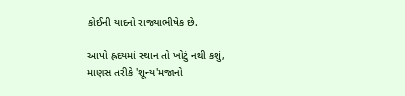કોઈની યાદનો રાજ્યાભીષેક છે.

આપો હ્રદયમાં સ્થાન તો ખોટું નથી કશું,
માણસ તરીકે 'શૂન્ય'મજાનો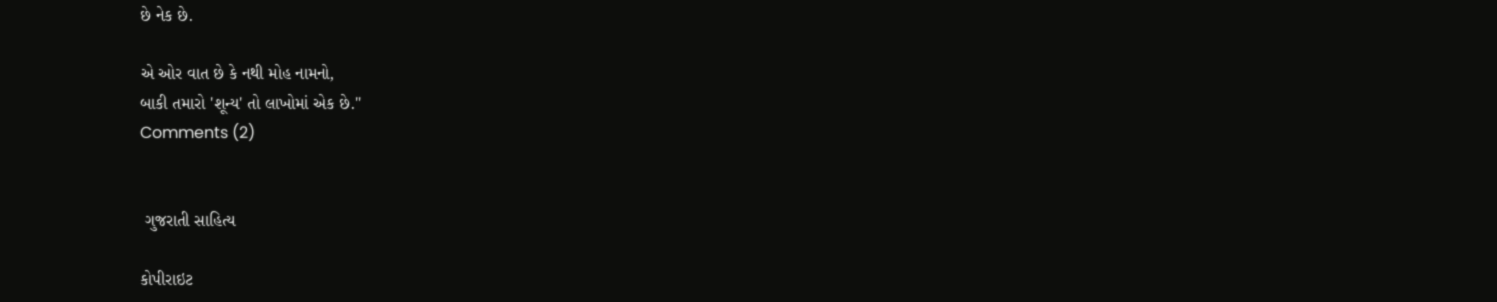છે નેક છે.

એ ઓર વાત છે કે નથી મોહ નામનો,
બાકી તમારો 'શૂન્ય' તો લાખોમાં એક છે."
Comments (2)


 ગુજરાતી સાહિત્ય

કોપીરાઇટ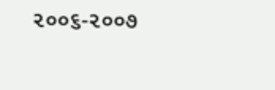૨૦૦૬-૨૦૦૭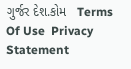ગુર્જર દેશ.કોમ   Terms Of Use  Privacy Statement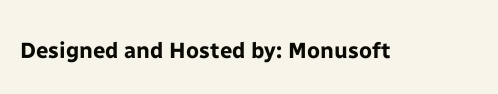Designed and Hosted by: Monusoft